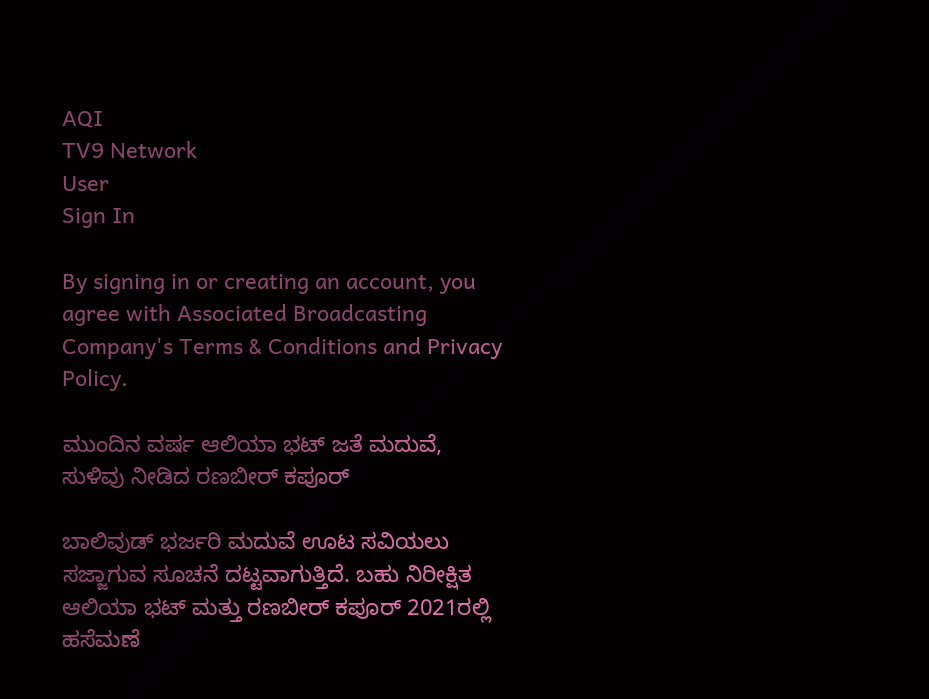AQI
TV9 Network
User
Sign In

By signing in or creating an account, you agree with Associated Broadcasting Company's Terms & Conditions and Privacy Policy.

ಮುಂದಿನ ವರ್ಷ ಆಲಿಯಾ ಭಟ್ ಜತೆ ಮದುವೆ, ಸುಳಿವು ನೀಡಿದ ರಣಬೀರ್ ಕಪೂರ್

ಬಾಲಿವುಡ್ ಭರ್ಜರಿ ಮದುವೆ ಊಟ ಸವಿಯಲು ಸಜ್ಜಾಗುವ ಸೂಚನೆ ದಟ್ಟವಾಗುತ್ತಿದೆ. ಬಹು ನಿರೀಕ್ಷಿತ ಆಲಿಯಾ ಭಟ್ ಮತ್ತು ರಣಬೀರ್ ಕಪೂರ್ 2021ರಲ್ಲಿ ಹಸೆಮಣೆ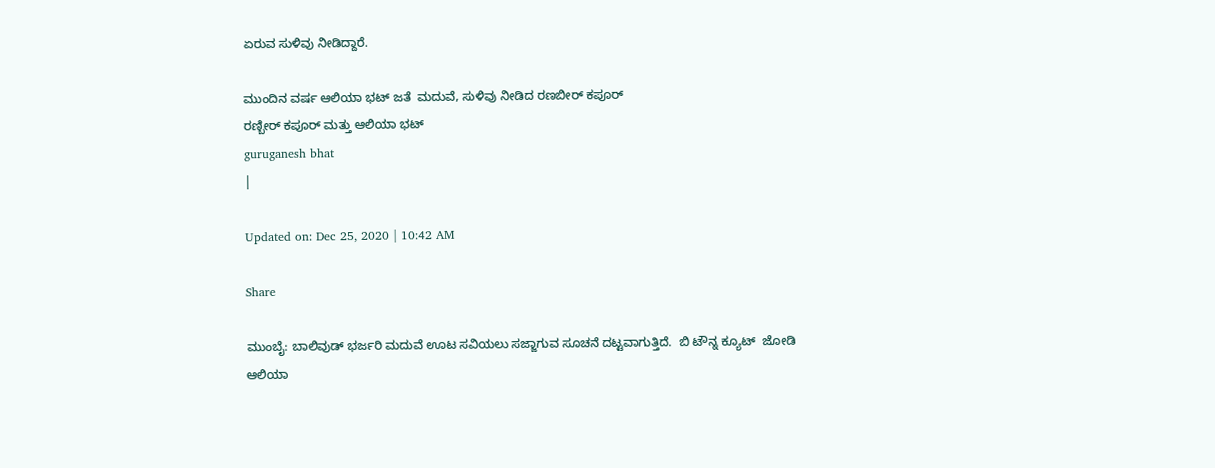ಏರುವ ಸುಳಿವು ನೀಡಿದ್ದಾರೆ.

ಮುಂದಿನ ವರ್ಷ ಆಲಿಯಾ ಭಟ್ ಜತೆ  ಮದುವೆ, ಸುಳಿವು ನೀಡಿದ ರಣಬೀರ್ ಕಪೂರ್
ರಣ್ಬೀರ್ ಕಪೂರ್ ಮತ್ತು ಆಲಿಯಾ ಭಟ್
guruganesh bhat
|

Updated on: Dec 25, 2020 | 10:42 AM

Share

ಮುಂಬೈ: ಬಾಲಿವುಡ್ ಭರ್ಜರಿ ಮದುವೆ ಊಟ ಸವಿಯಲು ಸಜ್ಜಾಗುವ ಸೂಚನೆ ದಟ್ಟವಾಗುತ್ತಿದೆ.  ಬಿ ಟೌನ್ನ ಕ್ಯೂಟ್  ಜೋಡಿ ಆಲಿಯಾ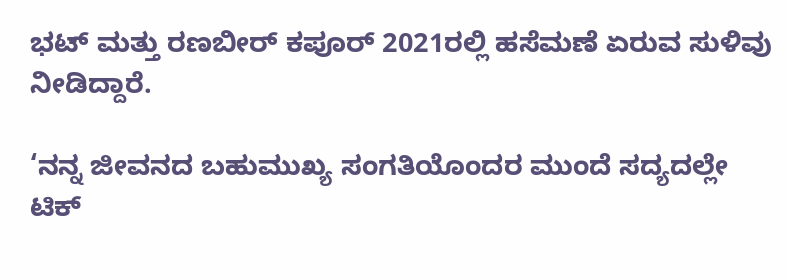ಭಟ್ ಮತ್ತು ರಣಬೀರ್ ಕಪೂರ್ 2021ರಲ್ಲಿ ಹಸೆಮಣೆ ಏರುವ ಸುಳಿವು ನೀಡಿದ್ದಾರೆ.

‘ನನ್ನ ಜೀವನದ ಬಹುಮುಖ್ಯ ಸಂಗತಿಯೊಂದರ ಮುಂದೆ ಸದ್ಯದಲ್ಲೇ ಟಿಕ್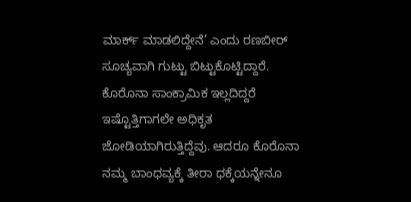ಮಾರ್ಕ್ ಮಾಡಲಿದ್ದೇನೆ’ ಎಂದು ರಣಬೀರ್ ಸೂಚ್ಯವಾಗಿ ಗುಟ್ಟು ಬಿಟ್ಟುಕೊಟ್ಟಿದ್ದಾರೆ.  ಕೊರೊನಾ ಸಾಂಕ್ರಾಮಿಕ ಇಲ್ಲದಿದ್ದರೆ ಇಷ್ಟೊತ್ತಿಗಾಗಲೇ ಅಧಿಕೃತ ಜೋಡಿಯಾಗಿರುತ್ತಿದ್ದೆವು. ಆದರೂ ಕೊರೊನಾ ನಮ್ಮ ಬಾಂಧವ್ಯಕ್ಕೆ ತೀರಾ ಧಕ್ಕೆಯನ್ನೇನೂ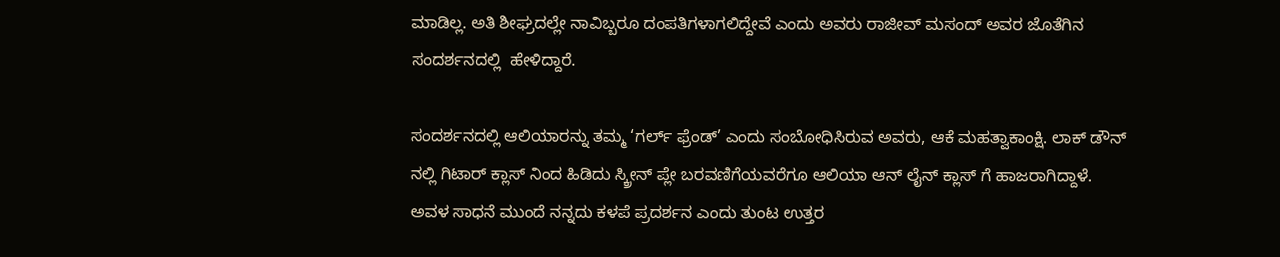ಮಾಡಿಲ್ಲ. ಅತಿ ಶೀಘ್ರದಲ್ಲೇ ನಾವಿಬ್ಬರೂ ದಂಪತಿಗಳಾಗಲಿದ್ದೇವೆ ಎಂದು ಅವರು ರಾಜೀವ್ ಮಸಂದ್ ಅವರ ಜೊತೆಗಿನ ಸಂದರ್ಶನದಲ್ಲಿ  ಹೇಳಿದ್ದಾರೆ.

ಸಂದರ್ಶನದಲ್ಲಿ ಆಲಿಯಾರನ್ನು ತಮ್ಮ ‘ಗರ್ಲ್ ಫ್ರೆಂಡ್’ ಎಂದು ಸಂಬೋಧಿಸಿರುವ ಅವರು, ಆಕೆ ಮಹತ್ವಾಕಾಂಕ್ಷಿ. ಲಾಕ್ ಡೌನ್ ನಲ್ಲಿ ಗಿಟಾರ್ ಕ್ಲಾಸ್ ನಿಂದ ಹಿಡಿದು ಸ್ಕ್ರೀನ್ ಪ್ಲೇ ಬರವಣಿಗೆಯವರೆಗೂ ಆಲಿಯಾ ಆನ್ ಲೈನ್ ಕ್ಲಾಸ್ ಗೆ ಹಾಜರಾಗಿದ್ದಾಳೆ. ಅವಳ ಸಾಧನೆ ಮುಂದೆ ನನ್ನದು ಕಳಪೆ ಪ್ರದರ್ಶನ ಎಂದು ತುಂಟ ಉತ್ತರ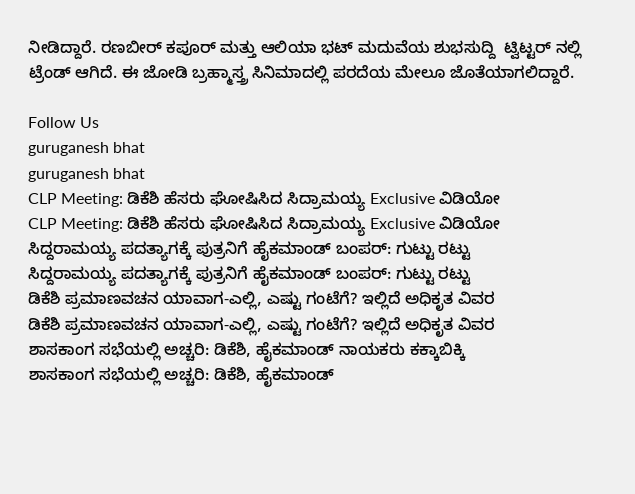ನೀಡಿದ್ದಾರೆ. ರಣಬೀರ್ ಕಪೂರ್ ಮತ್ತು ಆಲಿಯಾ ಭಟ್ ಮದುವೆಯ ಶುಭಸುದ್ದಿ  ಟ್ವಿಟ್ಟರ್ ನಲ್ಲಿ  ಟ್ರೆಂಡ್ ಆಗಿದೆ. ಈ ಜೋಡಿ ಬ್ರಹ್ಮಾಸ್ತ್ರ ಸಿನಿಮಾದಲ್ಲಿ ಪರದೆಯ ಮೇಲೂ ಜೊತೆಯಾಗಲಿದ್ದಾರೆ.

Follow Us
guruganesh bhat
guruganesh bhat
CLP Meeting: ಡಿಕೆಶಿ ಹೆಸರು ಘೋಷಿಸಿದ ಸಿದ್ರಾಮಯ್ಯ Exclusive ವಿಡಿಯೋ
CLP Meeting: ಡಿಕೆಶಿ ಹೆಸರು ಘೋಷಿಸಿದ ಸಿದ್ರಾಮಯ್ಯ Exclusive ವಿಡಿಯೋ
ಸಿದ್ದರಾಮಯ್ಯ ಪದತ್ಯಾಗಕ್ಕೆ ಪುತ್ರನಿಗೆ ಹೈಕಮಾಂಡ್ ಬಂಪರ್: ಗುಟ್ಟು ರಟ್ಟು
ಸಿದ್ದರಾಮಯ್ಯ ಪದತ್ಯಾಗಕ್ಕೆ ಪುತ್ರನಿಗೆ ಹೈಕಮಾಂಡ್ ಬಂಪರ್: ಗುಟ್ಟು ರಟ್ಟು
ಡಿಕೆಶಿ ಪ್ರಮಾಣವಚನ ಯಾವಾಗ-ಎಲ್ಲಿ, ಎಷ್ಟು ಗಂಟೆಗೆ? ಇಲ್ಲಿದೆ ಅಧಿಕೃತ ವಿವರ
ಡಿಕೆಶಿ ಪ್ರಮಾಣವಚನ ಯಾವಾಗ-ಎಲ್ಲಿ, ಎಷ್ಟು ಗಂಟೆಗೆ? ಇಲ್ಲಿದೆ ಅಧಿಕೃತ ವಿವರ
ಶಾಸಕಾಂಗ ಸಭೆಯಲ್ಲಿ ಅಚ್ಚರಿ: ಡಿಕೆಶಿ, ಹೈಕಮಾಂಡ್ ನಾಯಕರು ಕಕ್ಕಾಬಿಕ್ಕಿ
ಶಾಸಕಾಂಗ ಸಭೆಯಲ್ಲಿ ಅಚ್ಚರಿ: ಡಿಕೆಶಿ, ಹೈಕಮಾಂಡ್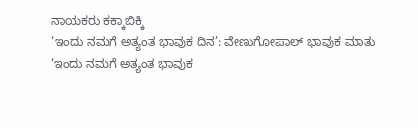ನಾಯಕರು ಕಕ್ಕಾಬಿಕ್ಕಿ
‘ಇಂದು ನಮಗೆ ಅತ್ಯಂತ ಭಾವುಕ ದಿನ’: ವೇಣುಗೋಪಾಲ್ ಭಾವುಕ ಮಾತು
‘ಇಂದು ನಮಗೆ ಅತ್ಯಂತ ಭಾವುಕ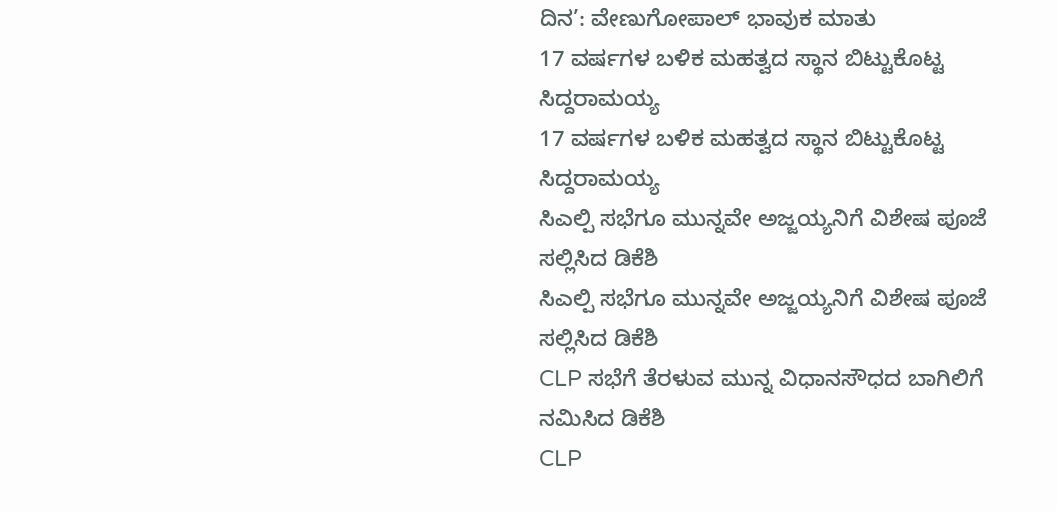ದಿನ’: ವೇಣುಗೋಪಾಲ್ ಭಾವುಕ ಮಾತು
17 ವರ್ಷಗಳ ಬಳಿಕ ಮಹತ್ವದ ಸ್ಥಾನ ಬಿಟ್ಟುಕೊಟ್ಟ ಸಿದ್ದರಾಮಯ್ಯ
17 ವರ್ಷಗಳ ಬಳಿಕ ಮಹತ್ವದ ಸ್ಥಾನ ಬಿಟ್ಟುಕೊಟ್ಟ ಸಿದ್ದರಾಮಯ್ಯ
ಸಿಎಲ್ಪಿ ಸಭೆಗೂ ಮುನ್ನವೇ ಅಜ್ಜಯ್ಯನಿಗೆ ವಿಶೇಷ ಪೂಜೆ ಸಲ್ಲಿಸಿದ ಡಿಕೆಶಿ
ಸಿಎಲ್ಪಿ ಸಭೆಗೂ ಮುನ್ನವೇ ಅಜ್ಜಯ್ಯನಿಗೆ ವಿಶೇಷ ಪೂಜೆ ಸಲ್ಲಿಸಿದ ಡಿಕೆಶಿ
CLP ಸಭೆಗೆ ತೆರಳುವ ಮುನ್ನ ವಿಧಾನಸೌಧದ ಬಾಗಿಲಿಗೆ ನಮಿಸಿದ ಡಿಕೆಶಿ
CLP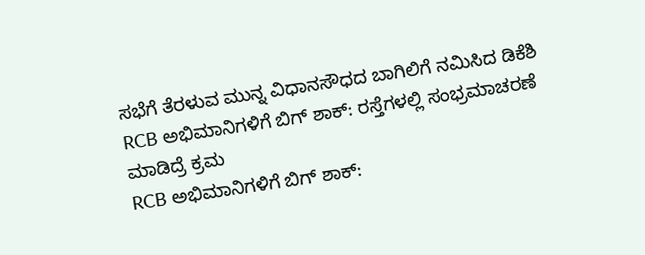ಸಭೆಗೆ ತೆರಳುವ ಮುನ್ನ ವಿಧಾನಸೌಧದ ಬಾಗಿಲಿಗೆ ನಮಿಸಿದ ಡಿಕೆಶಿ
RCB ಅಭಿಮಾನಿಗಳಿಗೆ ಬಿಗ್ ಶಾಕ್: ರಸ್ತೆಗಳಲ್ಲಿ ಸಂಭ್ರಮಾಚರಣೆ ಮಾಡಿದ್ರೆ ಕ್ರಮ
RCB ಅಭಿಮಾನಿಗಳಿಗೆ ಬಿಗ್ ಶಾಕ್: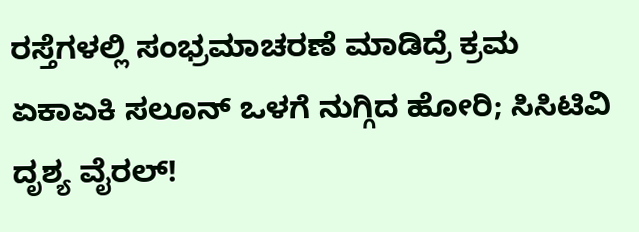ರಸ್ತೆಗಳಲ್ಲಿ ಸಂಭ್ರಮಾಚರಣೆ ಮಾಡಿದ್ರೆ ಕ್ರಮ
ಏಕಾಏಕಿ ಸಲೂನ್ ಒಳಗೆ ನುಗ್ಗಿದ ಹೋರಿ; ಸಿಸಿಟಿವಿ ದೃಶ್ಯ ವೈರಲ್!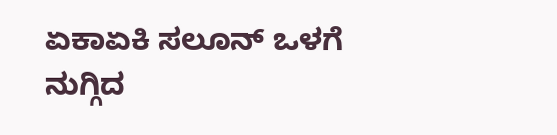ಏಕಾಏಕಿ ಸಲೂನ್ ಒಳಗೆ ನುಗ್ಗಿದ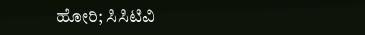ಹೋರಿ; ಸಿಸಿಟಿವಿ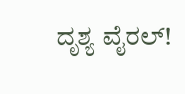ದೃಶ್ಯ ವೈರಲ್!